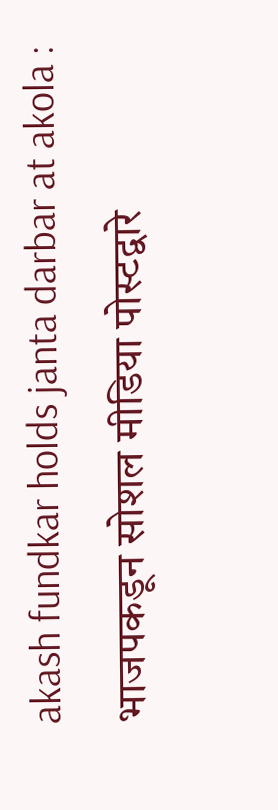akash fundkar holds janta darbar at akola : भाजपकडून सोशल मीडिया पोस्टद्वारे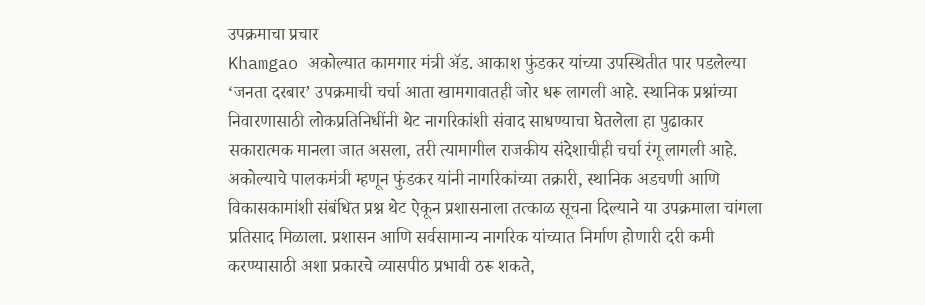उपक्रमाचा प्रचार
Khamgao अकोल्यात कामगार मंत्री ॲड. आकाश फुंडकर यांच्या उपस्थितीत पार पडलेल्या ‘जनता दरबार’ उपक्रमाची चर्चा आता खामगावातही जोर धरू लागली आहे. स्थानिक प्रश्नांच्या निवारणासाठी लोकप्रतिनिधींनी थेट नागरिकांशी संवाद साधण्याचा घेतलेला हा पुढाकार सकारात्मक मानला जात असला, तरी त्यामागील राजकीय संदेशाचीही चर्चा रंगू लागली आहे.
अकोल्याचे पालकमंत्री म्हणून फुंडकर यांनी नागरिकांच्या तक्रारी, स्थानिक अडचणी आणि विकासकामांशी संबंधित प्रश्न थेट ऐकून प्रशासनाला तत्काळ सूचना दिल्याने या उपक्रमाला चांगला प्रतिसाद मिळाला. प्रशासन आणि सर्वसामान्य नागरिक यांच्यात निर्माण होणारी दरी कमी करण्यासाठी अशा प्रकारचे व्यासपीठ प्रभावी ठरू शकते,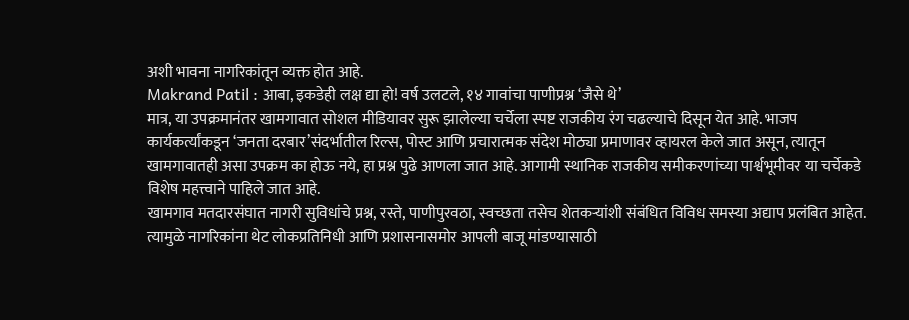अशी भावना नागरिकांतून व्यक्त होत आहे.
Makrand Patil : आबा, इकडेही लक्ष द्या हो! वर्ष उलटले, १४ गावांचा पाणीप्रश्न ‘जैसे थे’
मात्र, या उपक्रमानंतर खामगावात सोशल मीडियावर सुरू झालेल्या चर्चेला स्पष्ट राजकीय रंग चढल्याचे दिसून येत आहे. भाजप कार्यकर्त्यांकडून ‘जनता दरबार’संदर्भातील रिल्स, पोस्ट आणि प्रचारात्मक संदेश मोठ्या प्रमाणावर व्हायरल केले जात असून, त्यातून खामगावातही असा उपक्रम का होऊ नये, हा प्रश्न पुढे आणला जात आहे. आगामी स्थानिक राजकीय समीकरणांच्या पार्श्वभूमीवर या चर्चेकडे विशेष महत्त्वाने पाहिले जात आहे.
खामगाव मतदारसंघात नागरी सुविधांचे प्रश्न, रस्ते, पाणीपुरवठा, स्वच्छता तसेच शेतकऱ्यांशी संबंधित विविध समस्या अद्याप प्रलंबित आहेत. त्यामुळे नागरिकांना थेट लोकप्रतिनिधी आणि प्रशासनासमोर आपली बाजू मांडण्यासाठी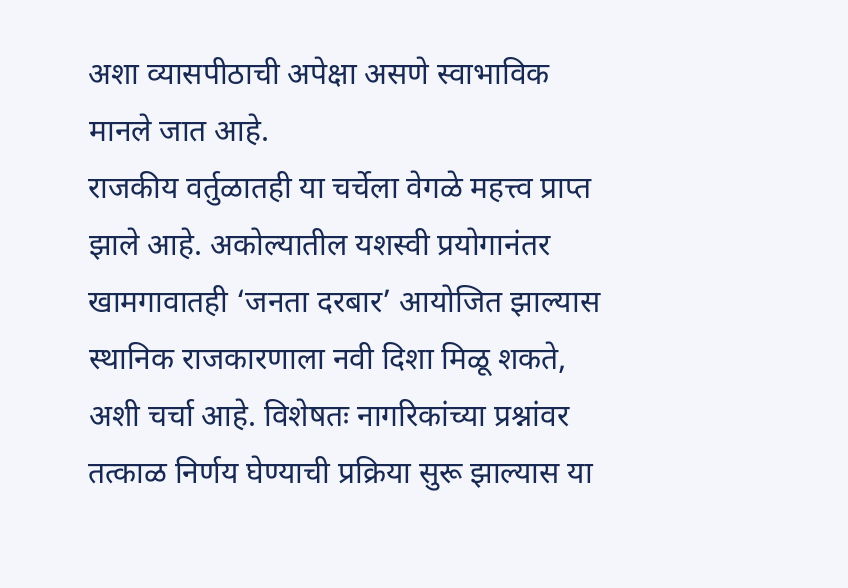अशा व्यासपीठाची अपेक्षा असणे स्वाभाविक मानले जात आहे.
राजकीय वर्तुळातही या चर्चेला वेगळे महत्त्व प्राप्त झाले आहे. अकोल्यातील यशस्वी प्रयोगानंतर खामगावातही ‘जनता दरबार’ आयोजित झाल्यास स्थानिक राजकारणाला नवी दिशा मिळू शकते, अशी चर्चा आहे. विशेषतः नागरिकांच्या प्रश्नांवर तत्काळ निर्णय घेण्याची प्रक्रिया सुरू झाल्यास या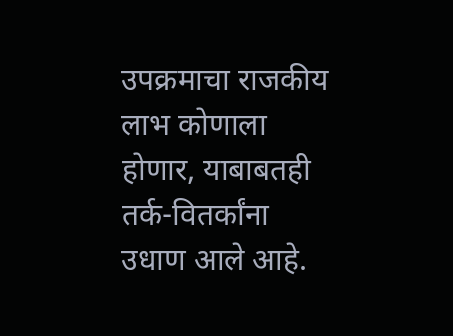उपक्रमाचा राजकीय लाभ कोणाला होणार, याबाबतही तर्क-वितर्कांना उधाण आले आहे.